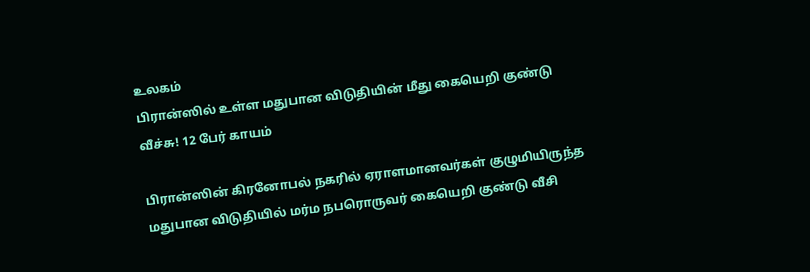உலகம்
பிரான்ஸில் உள்ள மதுபான விடுதியின் மீது கையெறி குண்டு வீச்சு! 12 பேர் காயம்

பிரான்ஸின் கிரனோபல் நகரில் ஏராளமானவர்கள் குழுமியிருந்த மதுபான விடுதியில் மர்ம நபரொருவர் கையெறி குண்டு வீசி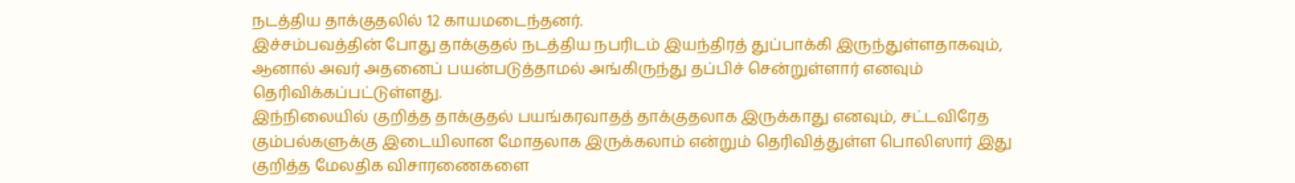நடத்திய தாக்குதலில் 12 காயமடைந்தனர்.
இச்சம்பவத்தின் போது தாக்குதல் நடத்திய நபரிடம் இயந்திரத் துப்பாக்கி இருந்துள்ளதாகவும், ஆனால் அவர் அதனைப் பயன்படுத்தாமல் அங்கிருந்து தப்பிச் சென்றுள்ளார் எனவும் தெரிவிக்கப்பட்டுள்ளது.
இந்நிலையில் குறித்த தாக்குதல் பயங்கரவாதத் தாக்குதலாக இருக்காது எனவும், சட்டவிரேத கும்பல்களுக்கு இடையிலான மோதலாக இருக்கலாம் என்றும் தெரிவித்துள்ள பொலிஸார் இது குறித்த மேலதிக விசாரணைகளை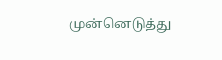முன்னெடுத்து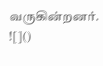வருகின்றனர்.
![]()